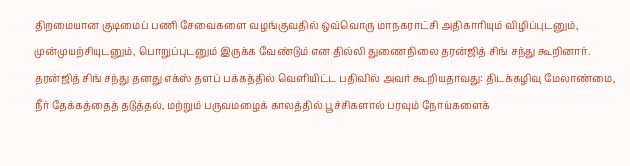திறமையான குடிமைப் பணி சேவைகளை வழங்குவதில் ஒவ்வொரு மாநகராட்சி அதிகாரியும் விழிப்புடனும், முன்முயற்சியுடனும், பொறுப்புடனும் இருக்க வேண்டும் என தில்லி துணைநிலை தரன்ஜித் சிங் சந்து கூறினார்.
தரன்ஜித் சிங் சந்து தனது எக்ஸ் தளப் பக்கத்தில் வெளியிட்ட பதிவில் அவர் கூறியதாவது: திடக்கழிவு மேலாண்மை, நீர் தேக்கத்தைத் தடுத்தல், மற்றும் பருவமழைக் காலத்தில் பூச்சிகளால் பரவும் நோய்களைக்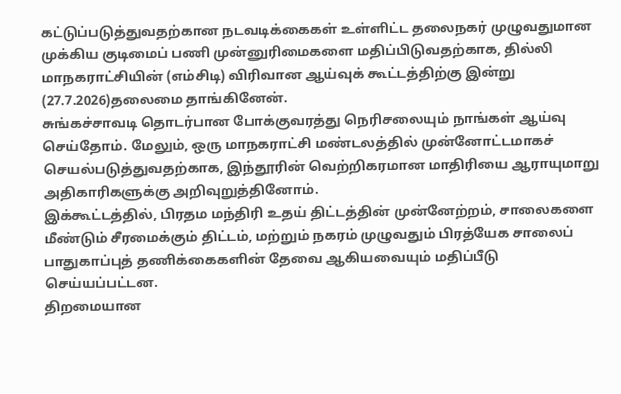கட்டுப்படுத்துவதற்கான நடவடிக்கைகள் உள்ளிட்ட தலைநகர் முழுவதுமான முக்கிய குடிமைப் பணி முன்னுரிமைகளை மதிப்பிடுவதற்காக, தில்லி மாநகராட்சியின் (எம்சிடி) விரிவான ஆய்வுக் கூட்டத்திற்கு இன்று (27.7.2026)தலைமை தாங்கினேன்.
சுங்கச்சாவடி தொடர்பான போக்குவரத்து நெரிசலையும் நாங்கள் ஆய்வு செய்தோம். மேலும், ஒரு மாநகராட்சி மண்டலத்தில் முன்னோட்டமாகச் செயல்படுத்துவதற்காக, இந்தூரின் வெற்றிகரமான மாதிரியை ஆராயுமாறு அதிகாரிகளுக்கு அறிவுறுத்தினோம்.
இக்கூட்டத்தில், பிரதம மந்திரி உதய் திட்டத்தின் முன்னேற்றம், சாலைகளை மீண்டும் சீரமைக்கும் திட்டம், மற்றும் நகரம் முழுவதும் பிரத்யேக சாலைப் பாதுகாப்புத் தணிக்கைகளின் தேவை ஆகியவையும் மதிப்பீடு செய்யப்பட்டன.
திறமையான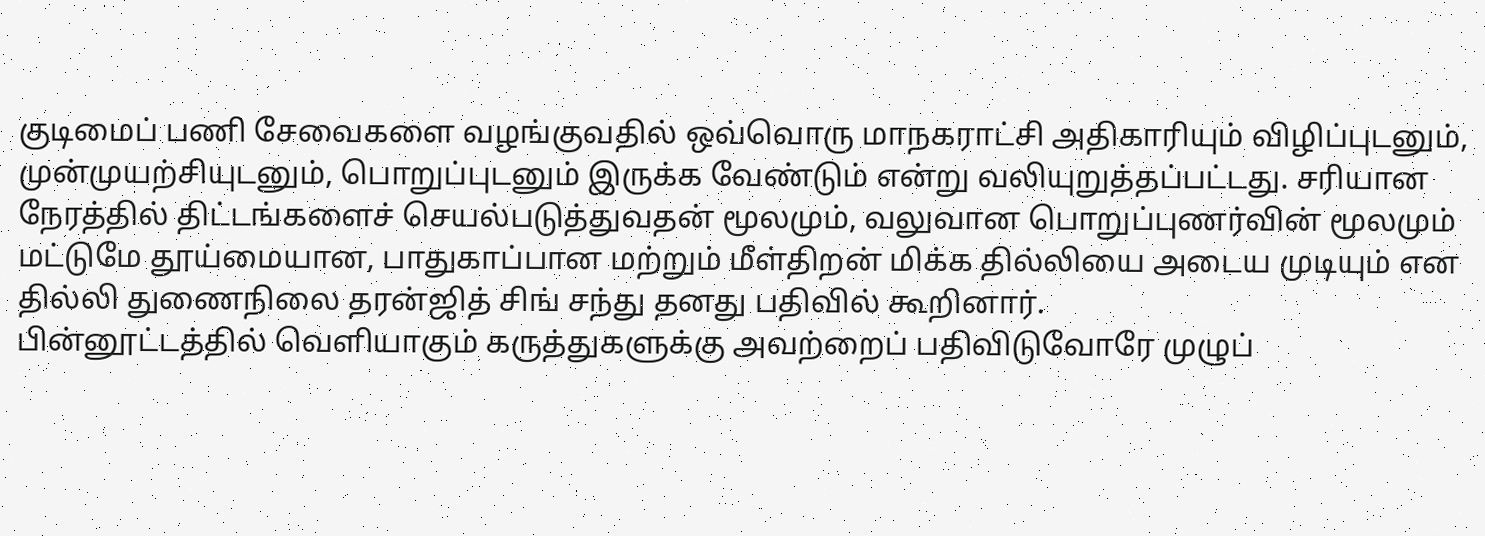குடிமைப் பணி சேவைகளை வழங்குவதில் ஒவ்வொரு மாநகராட்சி அதிகாரியும் விழிப்புடனும், முன்முயற்சியுடனும், பொறுப்புடனும் இருக்க வேண்டும் என்று வலியுறுத்தப்பட்டது. சரியான நேரத்தில் திட்டங்களைச் செயல்படுத்துவதன் மூலமும், வலுவான பொறுப்புணர்வின் மூலமும் மட்டுமே தூய்மையான, பாதுகாப்பான மற்றும் மீள்திறன் மிக்க தில்லியை அடைய முடியும் என தில்லி துணைநிலை தரன்ஜித் சிங் சந்து தனது பதிவில் கூறினார்.
பின்னூட்டத்தில் வெளியாகும் கருத்துகளுக்கு அவற்றைப் பதிவிடுவோரே முழுப்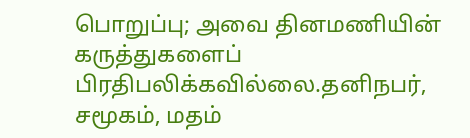பொறுப்பு; அவை தினமணியின் கருத்துகளைப் பிரதிபலிக்கவில்லை.தனிநபர், சமூகம், மதம்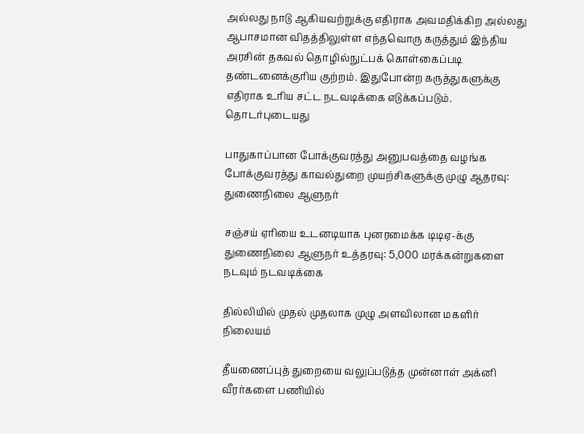அல்லது நாடு ஆகியவற்றுக்கு எதிராக அவமதிக்கிற அல்லது ஆபாசமான விதத்திலுள்ள எந்தவொரு கருத்தும் இந்திய அரசின் தகவல் தொழில்நுட்பக் கொள்கைப்படி தண்டனைக்குரிய குற்றம். இதுபோன்ற கருத்துகளுக்கு எதிராக உரிய சட்ட நடவடிக்கை எடுக்கப்படும்.
தொடர்புடையது

பாதுகாப்பான போக்குவரத்து அனுபவத்தை வழங்க போக்குவரத்து காவல்துறை முயற்சிகளுக்கு முழு ஆதரவு: துணைநிலை ஆளுநர்

சஞ்சய் ஏரியை உடனடியாக புனரமைக்க டிடிஏ-க்கு துணைநிலை ஆளுநர் உத்தரவு: 5,000 மரக்கன்றுகளை நடவும் நடவடிக்கை

தில்லியில் முதல் முதலாக முழு அளவிலான மகளிர் நிலையம்

தீயணைப்புத் துறையை வலுப்படுத்த முன்னாள் அக்னி வீரர்களை பணியில்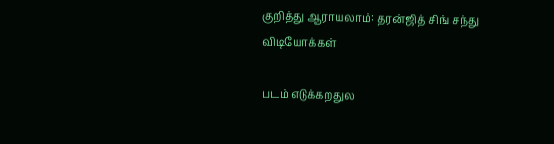குறித்து ஆராயலாம்: தரன்ஜித் சிங் சந்து
விடியோக்கள்

படம் எடுக்கறதுல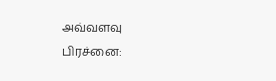அவ்வளவு பிரச்னை: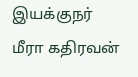இயக்குநர் மீரா கதிரவன்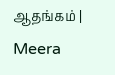ஆதங்கம் | Meera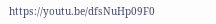https://youtu.be/dfsNuHp09F0